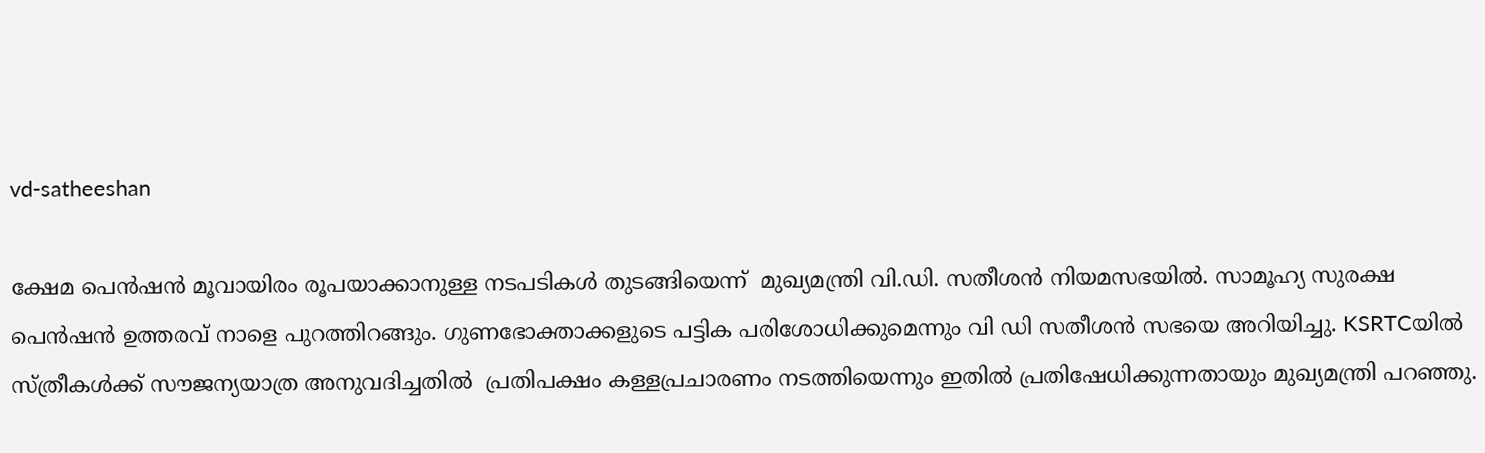vd-satheeshan

ക്ഷേമ പെൻഷൻ മൂവായിരം രൂപയാക്കാനുള്ള നടപടികൾ തുടങ്ങിയെന്ന്  മുഖ്യമന്ത്രി വി.ഡി. സതീശന്‍ നിയമസഭയില്‍. സാമൂഹ്യ സുരക്ഷ പെൻഷൻ ഉത്തരവ് നാളെ പുറത്തിറങ്ങും. ഗുണഭോക്താക്കളുടെ പട്ടിക പരിശോധിക്കുമെന്നും വി ഡി സതീശൻ സഭയെ അറിയിച്ചു. KSRTCയില്‍ സ്ത്രീകള്‍ക്ക് സൗജന്യയാത്ര അനുവദിച്ചതില്‍  പ്രതിപക്ഷം കള്ളപ്രചാരണം നടത്തിയെന്നും ഇതില്‍ പ്രതിഷേധിക്കുന്നതായും മുഖ്യമന്ത്രി പറഞ്ഞു.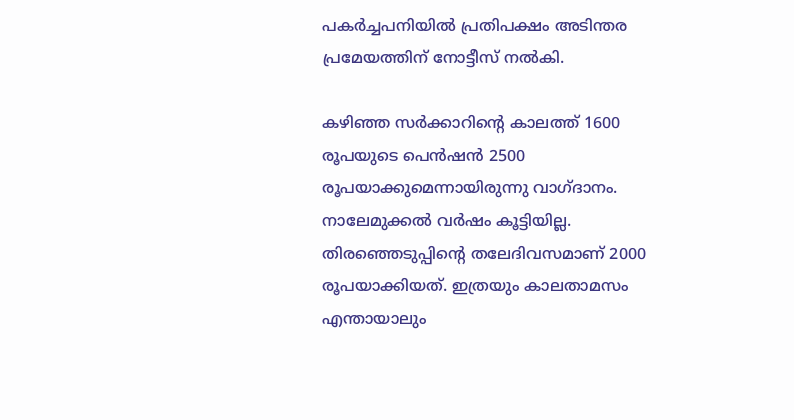പകര്‍ച്ചപനിയില്‍ പ്രതിപക്ഷം അടിന്തര പ്രമേയത്തിന് നോട്ടീസ് നല്‍കി.

കഴിഞ്ഞ സര്‍ക്കാറിന്‍റെ കാലത്ത് 1600 രൂപയുടെ പെന്‍ഷന്‍ 2500 രൂപയാക്കുമെന്നായിരുന്നു വാഗ്ദാനം. നാലേമുക്കല്‍ വര്‍ഷം കൂട്ടിയില്ല. തിരഞ്ഞെടുപ്പിന്‍റെ തലേദിവസമാണ് 2000 രൂപയാക്കിയത്. ഇത്രയും കാലതാമസം എന്തായാലും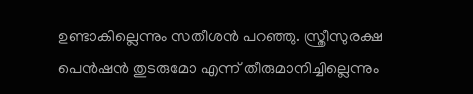ഉണ്ടാകില്ലെന്നും സതീശന്‍ പറഞ്ഞു. സ്ത്രീസുരക്ഷ പെന്‍ഷന്‍ തുടരുമോ എന്ന് തീരുമാനിച്ചില്ലെന്നും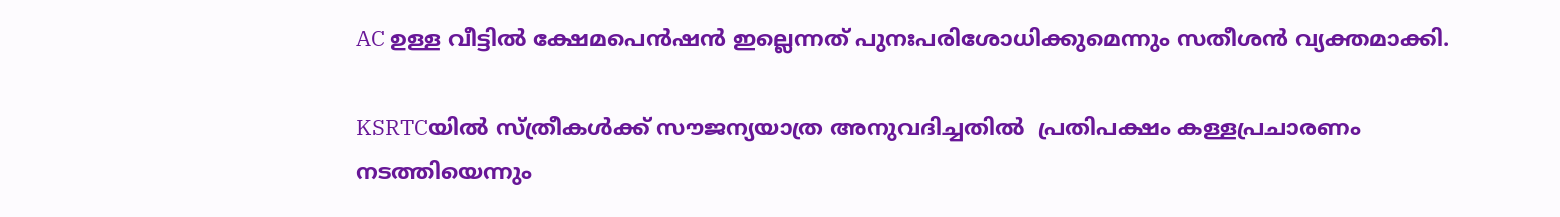AC ഉള്ള വീട്ടില്‍ ക്ഷേമപെന്‍ഷന്‍ ഇല്ലെന്നത് പുനഃപരിശോധിക്കുമെന്നും സതീശന്‍ വ്യക്തമാക്കി.

KSRTCയില്‍ സ്ത്രീകള്‍ക്ക് സൗജന്യയാത്ര അനുവദിച്ചതില്‍  പ്രതിപക്ഷം കള്ളപ്രചാരണം നടത്തിയെന്നും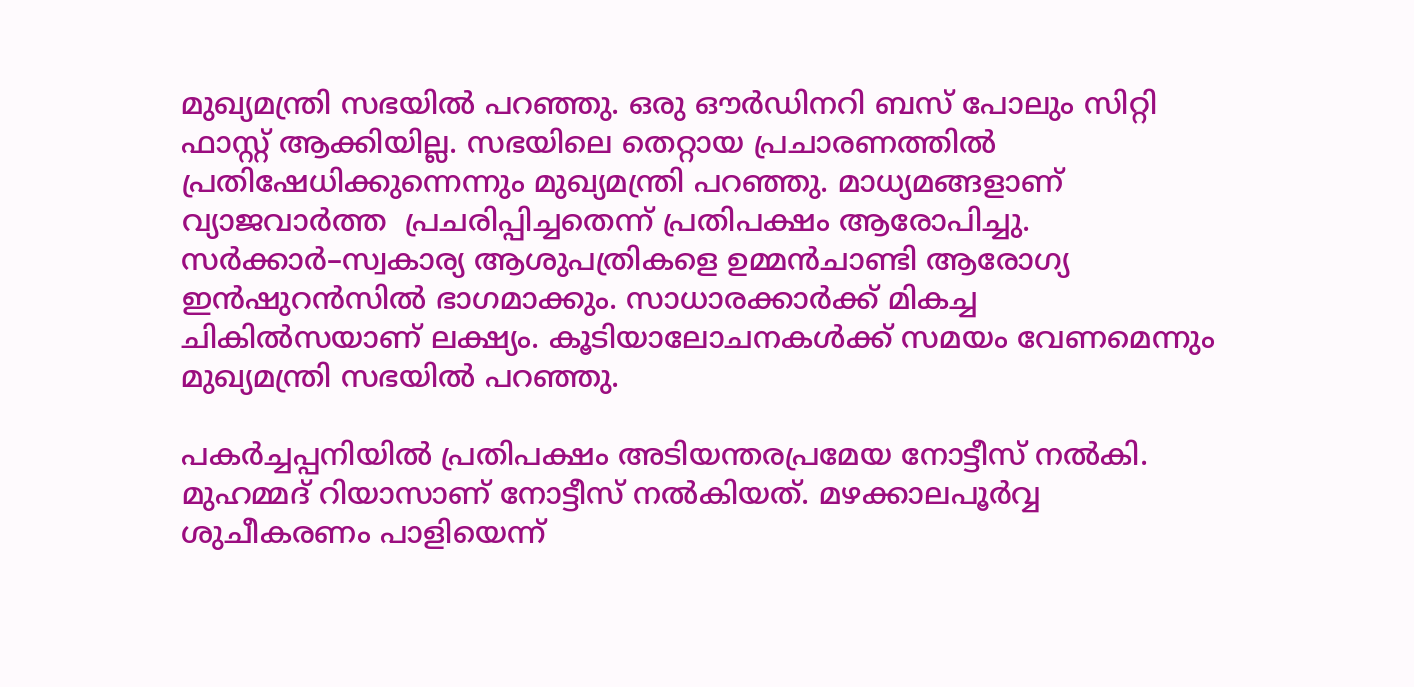മുഖ്യമന്ത്രി സഭയില്‍ പറഞ്ഞു. ഒരു ഔര്‍ഡിനറി ബസ് പോലും സിറ്റി ഫാസ്റ്റ് ആക്കിയില്ല. സഭയിലെ തെറ്റായ പ്രചാരണത്തില്‍ പ്രതിഷേധിക്കുന്നെന്നും മുഖ്യമന്ത്രി പറഞ്ഞു. മാധ്യമങ്ങളാണ്  വ്യാജവാര്‍ത്ത  പ്രചരിപ്പിച്ചതെന്ന് പ്രതിപക്ഷം ആരോപിച്ചു. സര്‍ക്കാര്‍–സ്വകാര്യ ആശുപത്രികളെ ഉമ്മന്‍ചാണ്ടി ആരോഗ്യ ഇന്‍ഷുറന്‍സില്‍ ഭാഗമാക്കും. സാധാരക്കാര്‍ക്ക് മികച്ച ചികില്‍സയാണ് ലക്ഷ്യം. കൂടിയാലോചനകള്‍ക്ക് സമയം വേണമെന്നും മുഖ്യമന്ത്രി സഭയില്‍ പറഞ്ഞു.

പകര്‍ച്ചപ്പനിയില്‍ പ്രതിപക്ഷം അടിയന്തരപ്രമേയ നോട്ടീസ് നല്‍കി. മുഹമ്മദ് റിയാസാണ് നോട്ടീസ് നല്‍കിയത്. മഴക്കാലപൂര്‍വ്വ ശുചീകരണം പാളിയെന്ന്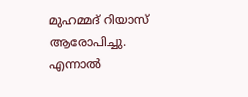മുഹമ്മദ് റിയാസ് ആരോപിച്ചു. എന്നാല്‍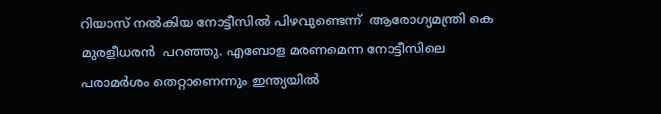റിയാസ് നല്‍കിയ നോട്ടീസില്‍ പിഴവുണ്ടെന്ന്  ആരോഗ്യമന്ത്രി കെ മുരളീധരന്‍  പറഞ്ഞു. എബോള മരണമെന്ന നോട്ടീസിലെ പരാമര്‍ശം തെറ്റാണെന്നും ഇന്ത്യയില്‍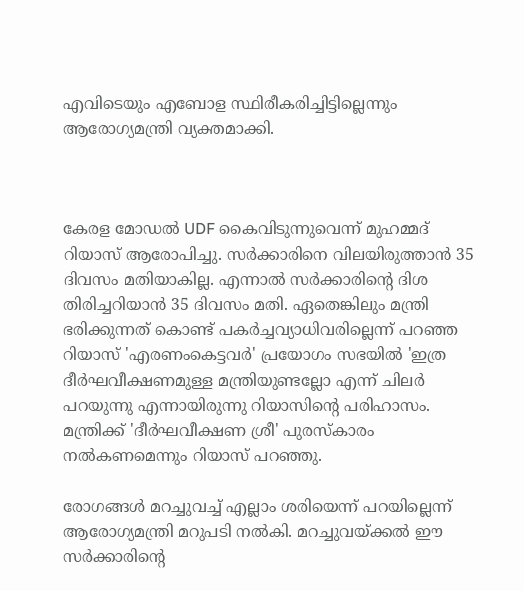എവിടെയും എബോള സ്ഥിരീകരിച്ചിട്ടില്ലെന്നും ആരോഗ്യമന്ത്രി വ്യക്തമാക്കി.



കേരള മോഡല്‍ UDF കൈവിടുന്നുവെന്ന് മുഹമ്മദ് റിയാസ് ആരോപിച്ചു. സര്‍ക്കാരിനെ വിലയിരുത്താന്‍ 35 ദിവസം മതിയാകില്ല. എന്നാല്‍ സര്‍ക്കാരിന്‍റെ ദിശ തിരിച്ചറിയാന്‍ 35 ദിവസം മതി. ഏതെങ്കിലും മന്ത്രി ഭരിക്കുന്നത് കൊണ്ട് പകര്‍ച്ചവ്യാധിവരില്ലെന്ന് പറഞ്ഞ റിയാസ് 'എരണംകെട്ടവര്‍' പ്രയോഗം സഭയില്‍ 'ഇത്ര ദീര്‍ഘവീക്ഷണമുള്ള മന്ത്രിയുണ്ടല്ലോ എന്ന് ചിലര്‍ പറയുന്നു എന്നായിരുന്നു റിയാസിന്‍റെ പരിഹാസം. മന്ത്രിക്ക് 'ദീര്‍ഘവീക്ഷണ ശ്രീ' പുരസ്കാരം നല്‍കണമെന്നും റിയാസ് പറഞ്ഞു.

രോഗങ്ങള്‍ മറച്ചുവച്ച് എല്ലാം ശരിയെന്ന് പറയില്ലെന്ന് ആരോഗ്യമന്ത്രി മറുപടി നല്‍കി. മറച്ചുവയ്ക്കല്‍ ഈ സര്‍ക്കാരിന്‍റെ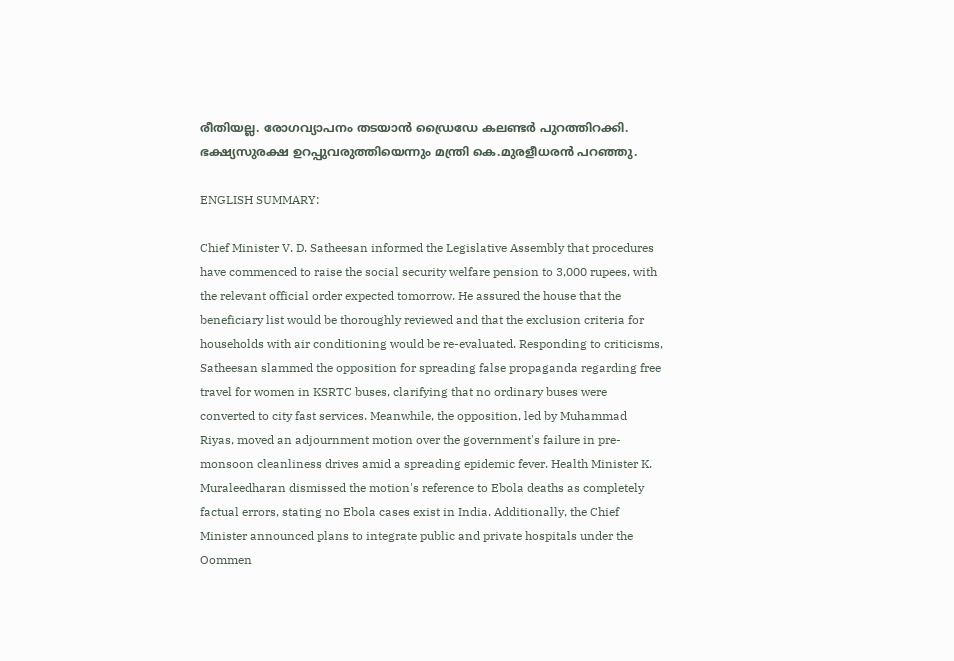രീതിയല്ല. രോഗവ്യാപനം തടയാന്‍ ഡ്രൈഡേ കലണ്ടര്‍ പുറത്തിറക്കി. ഭക്ഷ്യസുരക്ഷ ഉറപ്പുവരുത്തിയെന്നും മന്ത്രി കെ.മുരളീധരന്‍ പറഞ്ഞു.

ENGLISH SUMMARY:

Chief Minister V. D. Satheesan informed the Legislative Assembly that procedures have commenced to raise the social security welfare pension to 3,000 rupees, with the relevant official order expected tomorrow. He assured the house that the beneficiary list would be thoroughly reviewed and that the exclusion criteria for households with air conditioning would be re-evaluated. Responding to criticisms, Satheesan slammed the opposition for spreading false propaganda regarding free travel for women in KSRTC buses, clarifying that no ordinary buses were converted to city fast services. Meanwhile, the opposition, led by Muhammad Riyas, moved an adjournment motion over the government's failure in pre-monsoon cleanliness drives amid a spreading epidemic fever. Health Minister K. Muraleedharan dismissed the motion's reference to Ebola deaths as completely factual errors, stating no Ebola cases exist in India. Additionally, the Chief Minister announced plans to integrate public and private hospitals under the Oommen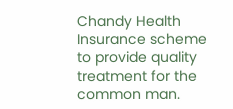Chandy Health Insurance scheme to provide quality treatment for the common man.